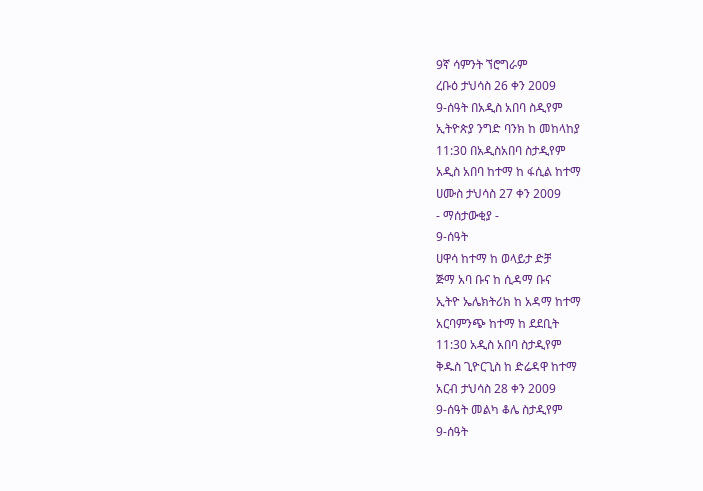9ኛ ሳምንት ኘሮግራም
ረቡዕ ታህሳስ 26 ቀን 2009
9-ሰዓት በአዲስ አበባ ስዲየም
ኢትዮጵያ ንግድ ባንክ ከ መከላከያ
11:30 በአዲስአበባ ስታዲየም
አዲስ አበባ ከተማ ከ ፋሲል ከተማ
ሀሙስ ታህሳስ 27 ቀን 2009
- ማሰታውቂያ -
9-ሰዓት
ሀዋሳ ከተማ ከ ወላይታ ድቻ
ጅማ አባ ቡና ከ ሲዳማ ቡና
ኢትዮ ኤሌክትሪክ ከ አዳማ ከተማ
አርባምንጭ ከተማ ከ ደደቢት
11:30 አዲስ አበባ ስታዲየም
ቅዱስ ጊዮርጊስ ከ ድሬዳዋ ከተማ
አርብ ታህሳስ 28 ቀን 2009
9-ሰዓት መልካ ቆሌ ስታዲየም
9-ሰዓት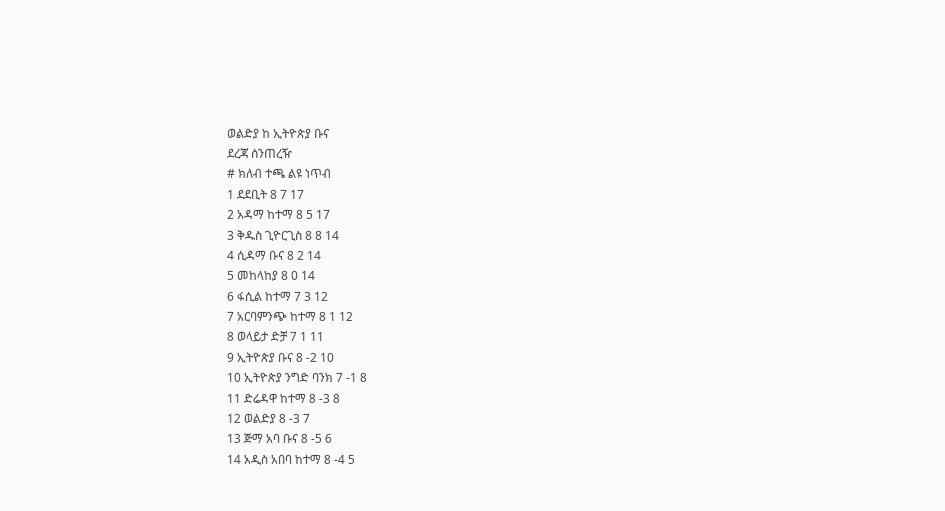ወልድያ ከ ኢትዮጵያ ቡና
ደረጃ ሰንጠረዥ
# ክለብ ተጫ ልዩ ነጥብ
1 ደደቢት 8 7 17
2 አዳማ ከተማ 8 5 17
3 ቅዱስ ጊዮርጊስ 8 8 14
4 ሲዳማ ቡና 8 2 14
5 መከላከያ 8 0 14
6 ፋሲል ከተማ 7 3 12
7 አርባምንጭ ከተማ 8 1 12
8 ወላይታ ድቻ 7 1 11
9 ኢትዮጵያ ቡና 8 -2 10
10 ኢትዮጵያ ንግድ ባንክ 7 -1 8
11 ድሬዳዋ ከተማ 8 -3 8
12 ወልድያ 8 -3 7
13 ጅማ አባ ቡና 8 -5 6
14 አዲስ አበባ ከተማ 8 -4 5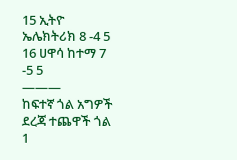15 ኢትዮ ኤሌክትሪክ 8 -4 5
16 ሀዋሳ ከተማ 7 -5 5
———
ከፍተኛ ጎል አግዎች
ደረጃ ተጨዋች ጎል
1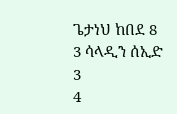ጌታነህ ከበደ 8
3 ሳላዲን ሰኢድ 3
4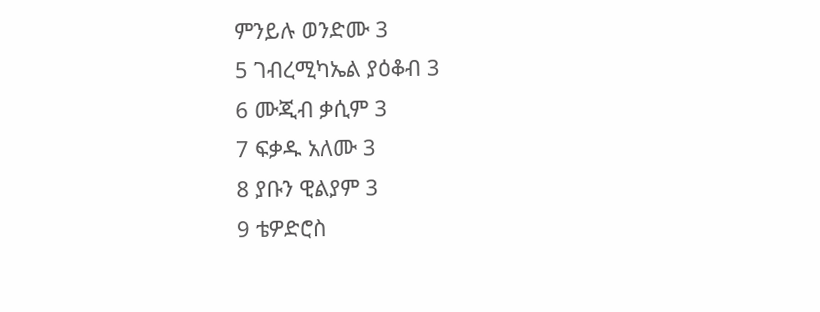ምንይሉ ወንድሙ 3
5 ገብረሚካኤል ያዕቆብ 3
6 ሙጂብ ቃሲም 3
7 ፍቃዱ አለሙ 3
8 ያቡን ዊልያም 3
9 ቴዎድሮስ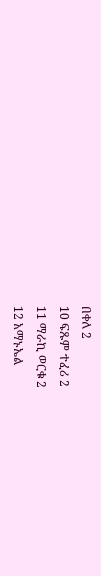በቀለ 2
10 ፍጹም ተፈሪ 2
11 ማራኪ ወርቁ 2
12 አማኑኤል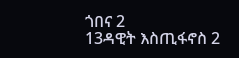ጎበና 2
13ዳዊት እስጢፋኖስ 2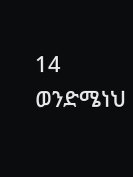14 ወንድሜነህ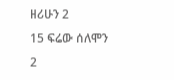ዘሪሁን 2
15 ፍሬው ሰለሞን 2